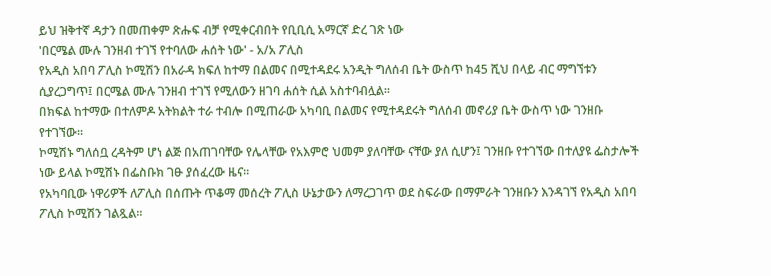ይህ ዝቅተኛ ዳታን በመጠቀም ጽሑፍ ብቻ የሚቀርብበት የቢቢሲ አማርኛ ድረ ገጽ ነው
'በርሜል ሙሉ ገንዘብ ተገኘ የተባለው ሐሰት ነው' - አ/አ ፖሊስ
የአዲስ አበባ ፖሊስ ኮሚሽን በአራዳ ክፍለ ከተማ በልመና በሚተዳደሩ አንዲት ግለሰብ ቤት ውስጥ ከ45 ሺህ በላይ ብር ማግኘቱን ሲያረጋግጥ፤ በርሜል ሙሉ ገንዘብ ተገኘ የሚለውን ዘገባ ሐሰት ሲል አስተባብሏል።
በክፍል ከተማው በተለምዶ አትክልት ተራ ተብሎ በሚጠራው አካባቢ በልመና የሚተዳደሩት ግለሰብ መኖሪያ ቤት ውስጥ ነው ገንዘቡ የተገኘው።
ኮሚሽኑ ግለሰቧ ረዳትም ሆነ ልጅ በአጠገባቸው የሌላቸው የአእምሮ ህመም ያለባቸው ናቸው ያለ ሲሆን፤ ገንዘቡ የተገኘው በተለያዩ ፌስታሎች ነው ይላል ኮሚሽኑ በፌስቡክ ገፁ ያሰፈረው ዜና።
የአካባቢው ነዋሪዎች ለፖሊስ በሰጡት ጥቆማ መሰረት ፖሊስ ሁኔታውን ለማረጋገጥ ወደ ስፍራው በማምራት ገንዘቡን እንዳገኘ የአዲስ አበባ ፖሊስ ኮሚሽን ገልጿል።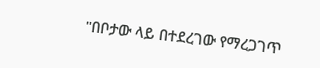"በቦታው ላይ በተደረገው የማረጋገጥ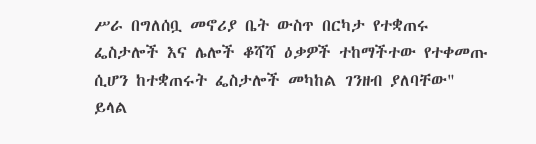ሥራ በግለሰቧ መኖሪያ ቤት ውስጥ በርካታ የተቋጠሩ ፌስታሎች እና ሌሎች ቆሻሻ ዕቃዎች ተከማችተው የተቀመጡ ሲሆን ከተቋጠሩት ፌስታሎች መካከል ገንዘብ ያለባቸው" ይላል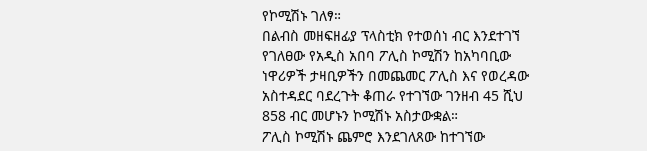የኮሚሽኑ ገለፃ።
በልብስ መዘፍዘፊያ ፕላስቲክ የተወሰነ ብር እንደተገኘ የገለፀው የአዲስ አበባ ፖሊስ ኮሚሽን ከአካባቢው ነዋሪዎች ታዛቢዎችን በመጨመር ፖሊስ እና የወረዳው አስተዳደር ባደረጉት ቆጠራ የተገኘው ገንዘብ 45 ሺህ 858 ብር መሆኑን ኮሚሽኑ አስታውቋል።
ፖሊስ ኮሚሽኑ ጨምሮ እንደገለጸው ከተገኘው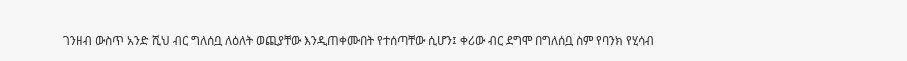ገንዘብ ውስጥ አንድ ሺህ ብር ግለሰቧ ለዕለት ወጪያቸው እንዲጠቀሙበት የተሰጣቸው ሲሆን፤ ቀሪው ብር ደግሞ በግለሰቧ ስም የባንክ የሂሳብ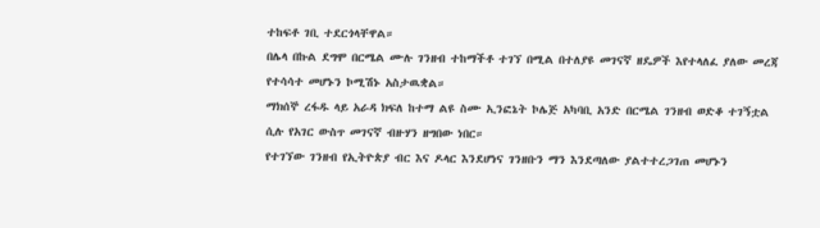ተከፍቶ ገቢ ተደርጎላቸዋል።
በሌላ በኩል ደግሞ በርሜል ሙሉ ገንዘብ ተከማችቶ ተገኘ በሚል በተለያዩ መገናኛ ዘዴዎች እየተላለፈ ያለው መረጃ የተሳሳተ መሆኑን ኮሚሽኑ አስታዉቋል።
ማክሰኞ ረፋዱ ላይ አራዳ ክፍለ ከተማ ልዩ ስሙ ኢንፎኔት ኮሌጅ አካባቢ አንድ በርሜል ገንዘብ ወድቆ ተገኝቷል ሲሉ የአገር ውስጥ መገናኛ ብዙሃን ዘግበው ነበር።
የተገኘው ገንዘብ የኢትዮጵያ ብር እና ዶላር እንደሆነና ገንዘቡን ማን እንደጣለው ያልተተረጋገጠ መሆኑን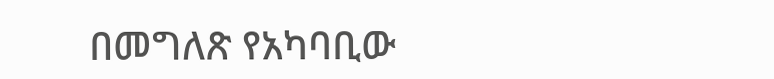በመግለጽ የአካባቢው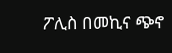ፖሊስ በመኪና ጭኖ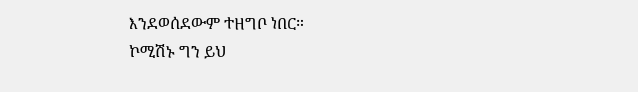እንደወሰደውም ተዘግቦ ነበር።
ኮሚሽኑ ግን ይህ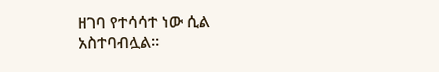ዘገባ የተሳሳተ ነው ሲል አስተባብሏል።